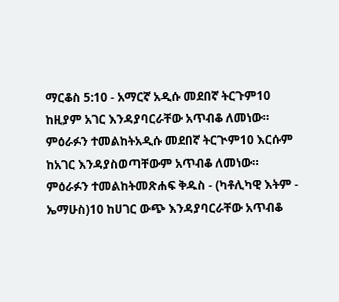ማርቆስ 5:10 - አማርኛ አዲሱ መደበኛ ትርጉም10 ከዚያም አገር እንዳያባርራቸው አጥብቆ ለመነው። ምዕራፉን ተመልከትአዲሱ መደበኛ ትርጒም10 እርሱም ከአገር እንዳያስወጣቸውም አጥብቆ ለመነው። ምዕራፉን ተመልከትመጽሐፍ ቅዱስ - (ካቶሊካዊ እትም - ኤማሁስ)10 ከሀገር ውጭ እንዳያባርራቸው አጥብቆ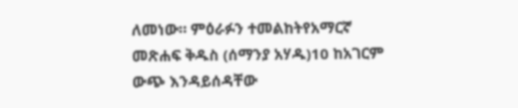ለመነው። ምዕራፉን ተመልከትየአማርኛ መጽሐፍ ቅዱስ (ሰማንያ አሃዱ)10 ከአገርም ውጭ እንዳይሰዳቸው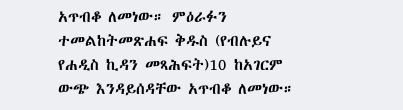አጥብቆ ለመነው። ምዕራፉን ተመልከትመጽሐፍ ቅዱስ (የብሉይና የሐዲስ ኪዳን መጻሕፍት)10 ከአገርም ውጭ እንዳይሰዳቸው አጥብቆ ለመነው።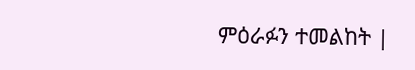ምዕራፉን ተመልከት |